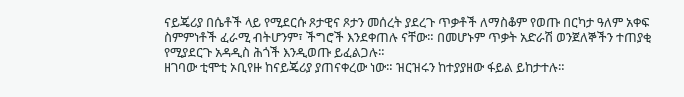ናይጄሪያ በሴቶች ላይ የሚደርሱ ጾታዊና ጾታን መሰረት ያደረጉ ጥቃቶች ለማስቆም የወጡ በርካታ ዓለም አቀፍ ስምምነቶች ፈራሚ ብትሆንም፣ ችግሮች እንደቀጠሉ ናቸው። በመሆኑም ጥቃት አድራሽ ወንጀለኞችን ተጠያቂ የሚያደርጉ አዳዲስ ሕጎች እንዲወጡ ይፈልጋሉ።
ዘገባው ቲሞቲ ኦቢየዙ ከናይጄሪያ ያጠናቀረው ነው። ዝርዝሩን ከተያያዘው ፋይል ይከታተሉ።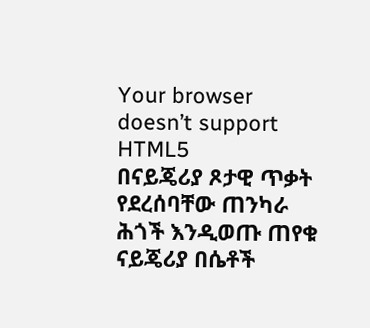Your browser doesn’t support HTML5
በናይጄሪያ ጾታዊ ጥቃት የደረሰባቸው ጠንካራ ሕጎች እንዲወጡ ጠየቁ
ናይጄሪያ በሴቶች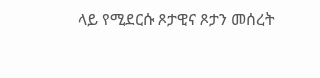ላይ የሚደርሱ ጾታዊና ጾታን መሰረት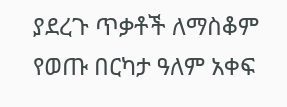ያደረጉ ጥቃቶች ለማስቆም የወጡ በርካታ ዓለም አቀፍ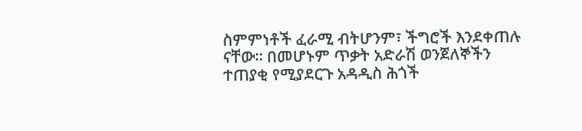ስምምነቶች ፈራሚ ብትሆንም፣ ችግሮች እንደቀጠሉ ናቸው። በመሆኑም ጥቃት አድራሽ ወንጀለኞችን ተጠያቂ የሚያደርጉ አዳዲስ ሕጎች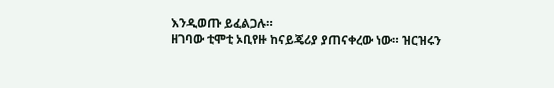እንዲወጡ ይፈልጋሉ።
ዘገባው ቲሞቲ ኦቢየዙ ከናይጄሪያ ያጠናቀረው ነው። ዝርዝሩን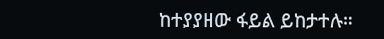ከተያያዘው ፋይል ይከታተሉ።